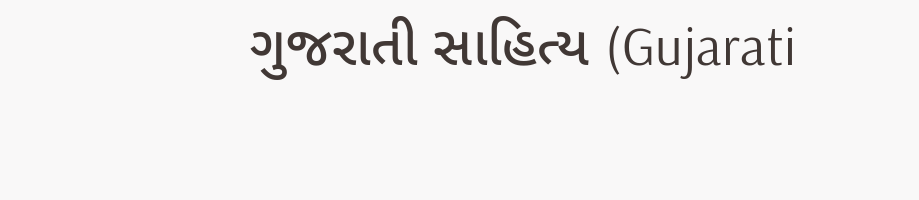ગુજરાતી સાહિત્ય (Gujarati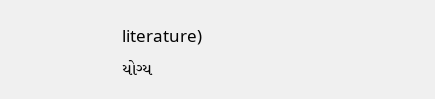literature)
યોગ્ય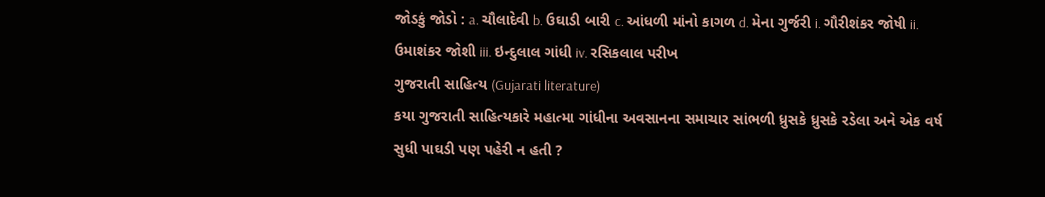જોડકું જોડો : a. ચૌલાદેવી b. ઉઘાડી બારી c. આંધળી માંનો કાગળ d. મેના ગુર્જરી i. ગૌરીશંકર જોષી ii. ઉમાશંકર જોશી iii. ઇન્દુલાલ ગાંધી iv. રસિકલાલ પરીખ
ગુજરાતી સાહિત્ય (Gujarati literature)
કયા ગુજરાતી સાહિત્યકારે મહાત્મા ગાંધીના અવસાનના સમાચાર સાંભળી ધ્રુસકે ધ્રુસકે રડેલા અને એક વર્ષ સુધી પાઘડી પણ પહેરી ન હતી ?